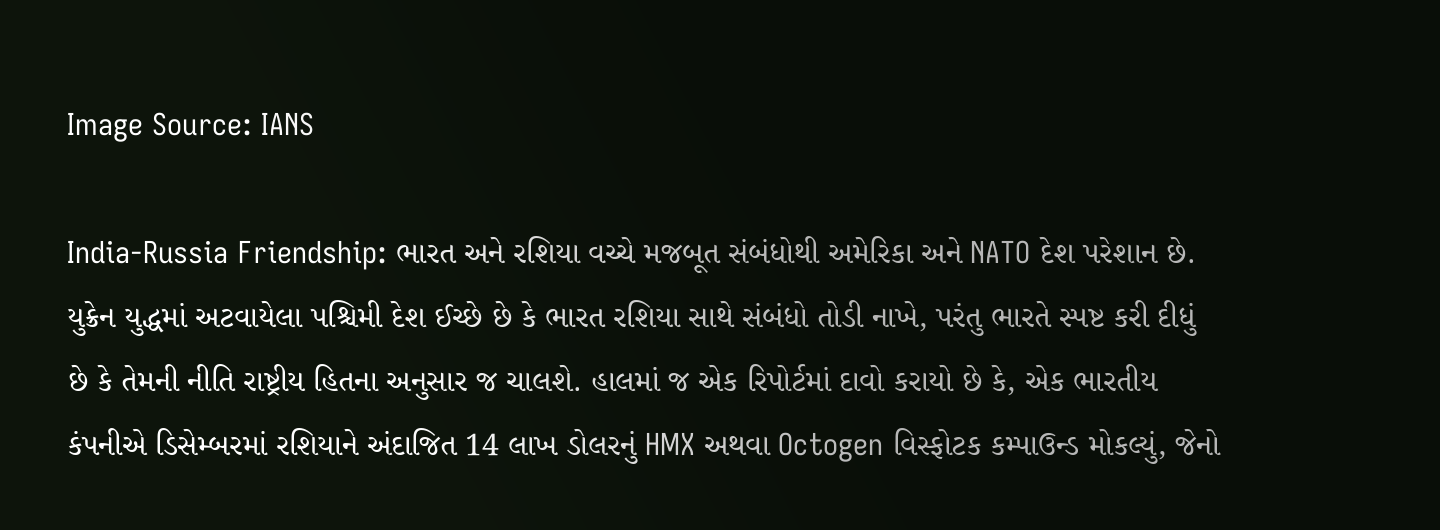Image Source: IANS

India-Russia Friendship: ભારત અને રશિયા વચ્ચે મજબૂત સંબંધોથી અમેરિકા અને NATO દેશ પરેશાન છે. યુક્રેન યુદ્ધમાં અટવાયેલા પશ્ચિમી દેશ ઈચ્છે છે કે ભારત રશિયા સાથે સંબંધો તોડી નાખે, પરંતુ ભારતે સ્પષ્ટ કરી દીધું છે કે તેમની નીતિ રાષ્ટ્રીય હિતના અનુસાર જ ચાલશે. હાલમાં જ એક રિપોર્ટમાં દાવો કરાયો છે કે, એક ભારતીય કંપનીએ ડિસેમ્બરમાં રશિયાને અંદાજિત 14 લાખ ડોલરનું HMX અથવા Octogen વિસ્ફોટક કમ્પાઉન્ડ મોકલ્યું, જેનો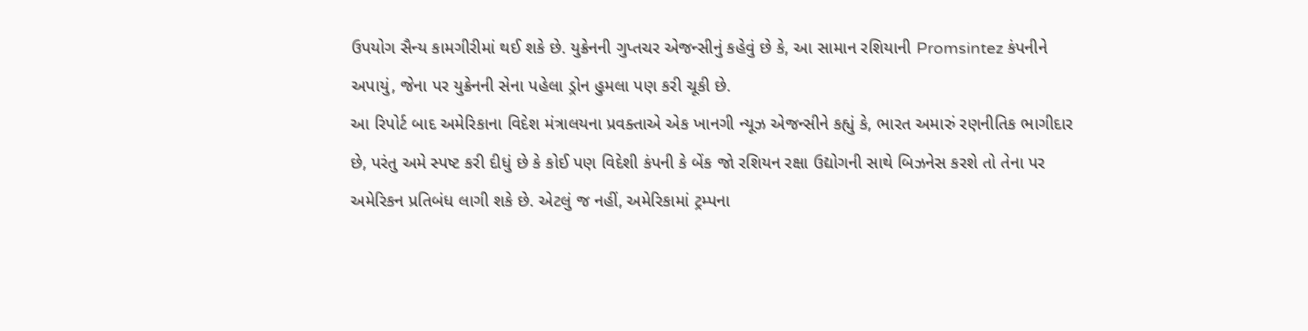ઉપયોગ સૈન્ય કામગીરીમાં થઈ શકે છે. યુક્રેનની ગુપ્તચર એજન્સીનું કહેવું છે કે, આ સામાન રશિયાની Promsintez કંપનીને અપાયું, જેના પર યુક્રેનની સેના પહેલા ડ્રોન હુમલા પણ કરી ચૂકી છે.
આ રિપોર્ટ બાદ અમેરિકાના વિદેશ મંત્રાલયના પ્રવક્તાએ એક ખાનગી ન્યૂઝ એજન્સીને કહ્યું કે, ભારત અમારું રણનીતિક ભાગીદાર છે, પરંતુ અમે સ્પષ્ટ કરી દીધું છે કે કોઈ પણ વિદેશી કંપની કે બેંક જો રશિયન રક્ષા ઉદ્યોગની સાથે બિઝનેસ કરશે તો તેના પર અમેરિકન પ્રતિબંધ લાગી શકે છે. એટલું જ નહીં, અમેરિકામાં ટ્રમ્પના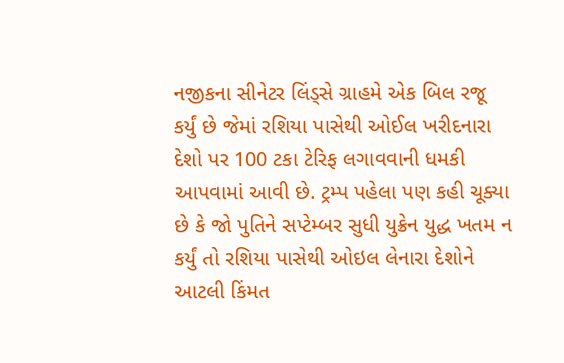નજીકના સીનેટર લિંડ્સે ગ્રાહમે એક બિલ રજૂ કર્યું છે જેમાં રશિયા પાસેથી ઓઈલ ખરીદનારા દેશો પર 100 ટકા ટેરિફ લગાવવાની ધમકી આપવામાં આવી છે. ટ્રમ્પ પહેલા પણ કહી ચૂક્યા છે કે જો પુતિને સપ્ટેમ્બર સુધી યુક્રેન યુદ્ધ ખતમ ન કર્યું તો રશિયા પાસેથી ઓઇલ લેનારા દેશોને આટલી કિંમત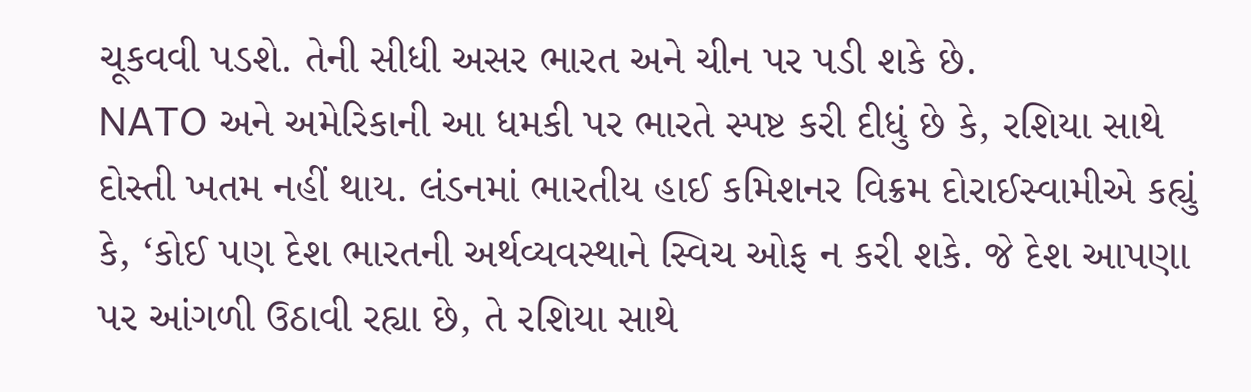ચૂકવવી પડશે. તેની સીધી અસર ભારત અને ચીન પર પડી શકે છે.
NATO અને અમેરિકાની આ ધમકી પર ભારતે સ્પષ્ટ કરી દીધું છે કે, રશિયા સાથે દોસ્તી ખતમ નહીં થાય. લંડનમાં ભારતીય હાઈ કમિશનર વિક્રમ દોરાઈસ્વામીએ કહ્યું કે, ‘કોઈ પણ દેશ ભારતની અર્થવ્યવસ્થાને સ્વિચ ઓફ ન કરી શકે. જે દેશ આપણા પર આંગળી ઉઠાવી રહ્યા છે, તે રશિયા સાથે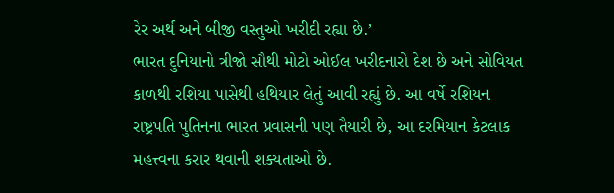રેર અર્થ અને બીજી વસ્તુઓ ખરીદી રહ્યા છે.’
ભારત દુનિયાનો ત્રીજો સૌથી મોટો ઓઈલ ખરીદનારો દેશ છે અને સોવિયત કાળથી રશિયા પાસેથી હથિયાર લેતું આવી રહ્યું છે. આ વર્ષે રશિયન રાષ્ટ્રપતિ પુતિનના ભારત પ્રવાસની પણ તૈયારી છે, આ દરમિયાન કેટલાક મહત્ત્વના કરાર થવાની શક્યતાઓ છે.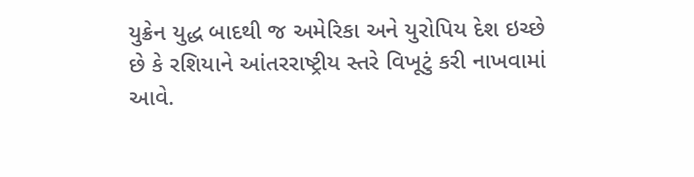યુક્રેન યુદ્ધ બાદથી જ અમેરિકા અને યુરોપિય દેશ ઇચ્છે છે કે રશિયાને આંતરરાષ્ટ્રીય સ્તરે વિખૂટું કરી નાખવામાં આવે.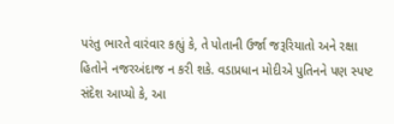પરંતુ ભારતે વારંવાર કહ્યું કે, તે પોતાની ઉર્જા જરૂરિયાતો અને રક્ષા હિતોને નજરઅંદાજ ન કરી શકે. વડાપ્રધાન મોદીએ પુતિનને પણ સ્પષ્ટ સંદેશ આપ્યો કે, આ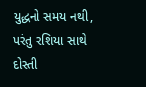યુદ્ધનો સમય નથી, પરંતુ રશિયા સાથે દોસ્તી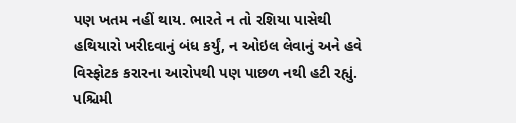પણ ખતમ નહીં થાય. ભારતે ન તો રશિયા પાસેથી હથિયારો ખરીદવાનું બંધ કર્યું, ન ઓઇલ લેવાનું અને હવે વિસ્ફોટક કરારના આરોપથી પણ પાછળ નથી હટી રહ્યું. પશ્ચિમી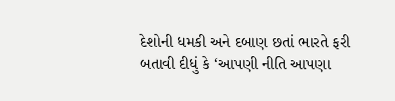દેશોની ધમકી અને દબાણ છતાં ભારતે ફરી બતાવી દીધું કે ‘આપણી નીતિ આપણા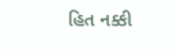હિત નક્કી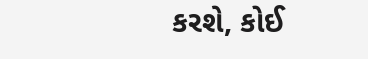કરશે, કોઈ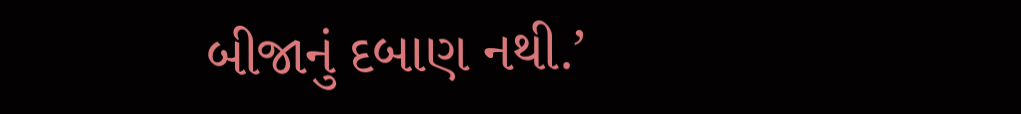બીજાનું દબાણ નથી.’